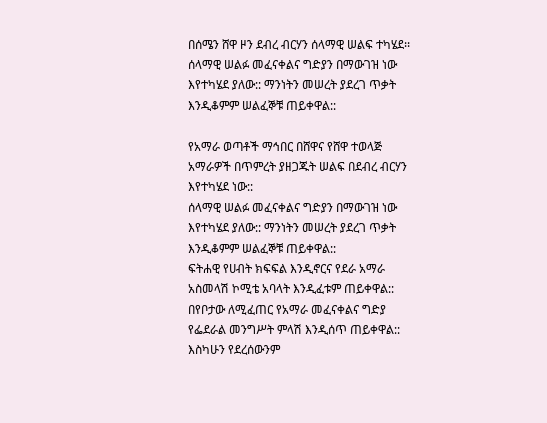በሰሜን ሸዋ ዞን ደብረ ብርሃን ሰላማዊ ሠልፍ ተካሄደ፡፡ ሰላማዊ ሠልፉ መፈናቀልና ግድያን በማውገዝ ነው እየተካሄደ ያለው:: ማንነትን መሠረት ያደረገ ጥቃት እንዲቆምም ሠልፈኞቹ ጠይቀዋል::

የአማራ ወጣቶች ማኅበር በሸዋና የሸዋ ተወላጅ አማራዎች በጥምረት ያዘጋጁት ሠልፍ በደብረ ብርሃን እየተካሄደ ነው::
ሰላማዊ ሠልፉ መፈናቀልና ግድያን በማውገዝ ነው እየተካሄደ ያለው:: ማንነትን መሠረት ያደረገ ጥቃት እንዲቆምም ሠልፈኞቹ ጠይቀዋል::
ፍትሐዊ የሀብት ክፍፍል እንዲኖርና የደራ አማራ አስመላሽ ኮሚቴ አባላት እንዲፈቱም ጠይቀዋል:: በየቦታው ለሚፈጠር የአማራ መፈናቀልና ግድያ የፌደራል መንግሥት ምላሽ እንዲሰጥ ጠይቀዋል:: እስካሁን የደረሰውንም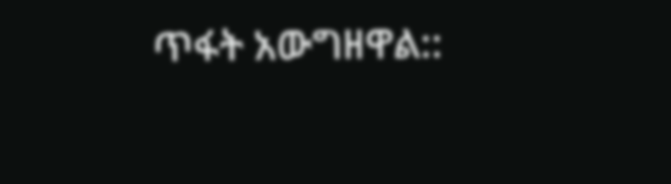ጥፋት አውግዘዋል::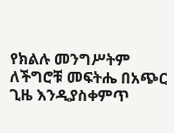የክልሉ መንግሥትም ለችግሮቹ መፍትሔ በአጭር ጊዜ እንዲያስቀምጥ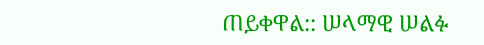ጠይቀዋል:: ሠላማዊ ሠልፉ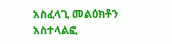አስፈላጊ መልዕክቶን አስተላልፎ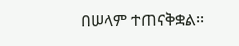በሠላም ተጠናቅቋል፡፡